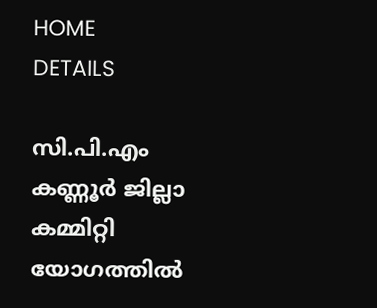HOME
DETAILS

സി.പി.എം കണ്ണൂർ ജില്ലാ കമ്മിറ്റി യോഗത്തിൽ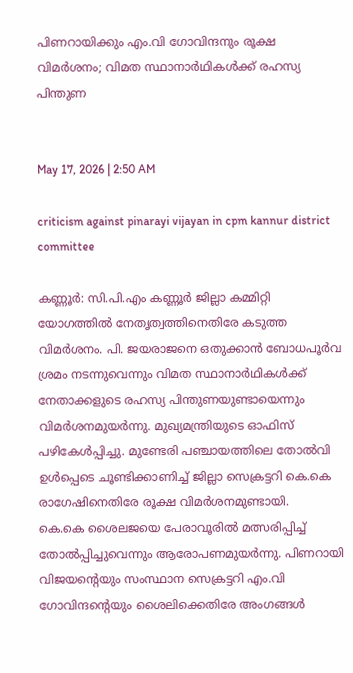പിണറായിക്കും എം.വി ഗോവിന്ദനും രൂക്ഷ വിമർശനം; വിമത സ്ഥാനാർഥികൾക്ക് രഹസ്യ പിന്തുണ


May 17, 2026 | 2:50 AM

criticism against pinarayi vijayan in cpm kannur district committee

കണ്ണൂർ: സി.പി.എം കണ്ണൂർ ജില്ലാ കമ്മിറ്റി യോഗത്തിൽ നേതൃത്വത്തിനെതിരേ കടുത്ത വിമർശനം. പി. ജയരാജനെ ഒതുക്കാൻ ബോധപൂർവ ശ്രമം നടന്നുവെന്നും വിമത സ്ഥാനാർഥികൾക്ക് നേതാക്കളുടെ രഹസ്യ പിന്തുണയുണ്ടായെന്നും വിമർശനമുയർന്നു. മുഖ്യമന്ത്രിയുടെ ഓഫിസ് പഴികേൾപ്പിച്ചു. മുണ്ടേരി പഞ്ചായത്തിലെ തോൽവി ഉൾപ്പെടെ ചൂണ്ടിക്കാണിച്ച് ജില്ലാ സെക്രട്ടറി കെ.കെ രാഗേഷിനെതിരേ രൂക്ഷ വിമർശനമുണ്ടായി.
കെ.കെ ശൈലജയെ പേരാവൂരിൽ മത്സരിപ്പിച്ച് തോൽപ്പിച്ചുവെന്നും ആരോപണമുയർന്നു. പിണറായി വിജയന്റെയും സംസ്ഥാന സെക്രട്ടറി എം.വി ഗോവിന്ദന്റെയും ശൈലിക്കെതിരേ അംഗങ്ങൾ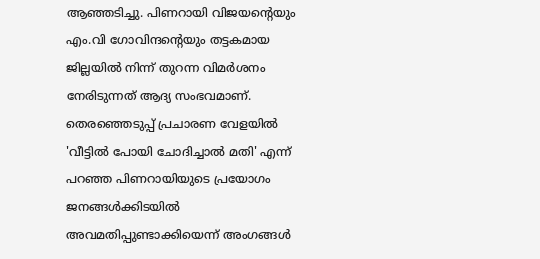ആഞ്ഞടിച്ചു. പിണറായി വിജയന്റെയും എം.വി ഗോവിന്ദന്റെയും തട്ടകമായ ജില്ലയിൽ നിന്ന് തുറന്ന വിമർശനം നേരിടുന്നത് ആദ്യ സംഭവമാണ്.
തെരഞ്ഞെടുപ്പ് പ്രചാരണ വേളയിൽ  'വീട്ടിൽ പോയി ചോദിച്ചാൽ മതി' എന്ന് പറഞ്ഞ പിണറായിയുടെ പ്രയോഗം ജനങ്ങൾക്കിടയിൽ അവമതിപ്പുണ്ടാക്കിയെന്ന് അംഗങ്ങൾ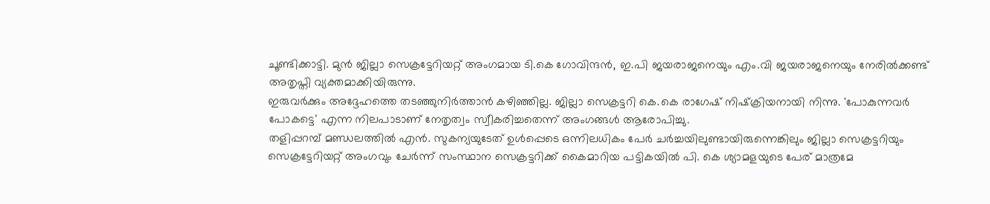ചൂണ്ടിക്കാട്ടി. മുൻ ജില്ലാ സെക്രട്ടേറിയറ്റ് അംഗമായ ടി.കെ ഗോവിന്ദൻ, ഇ.പി ജയരാജനെയും എം.വി ജയരാജനെയും നേരിൽക്കണ്ട് അതൃപ്തി വ്യക്തമാക്കിയിരുന്നു.
ഇരുവർക്കും അദ്ദേഹത്തെ തടഞ്ഞുനിർത്താൻ കഴിഞ്ഞില്ല. ജില്ലാ സെക്രട്ടറി കെ.കെ രാഗേഷ് നിഷ്‌ക്രിയനായി നിന്നു. 'പോകുന്നവർ പോകട്ടെ' എന്ന നിലപാടാണ് നേതൃത്വം സ്വീകരിച്ചതെന്ന് അംഗങ്ങൾ ആരോപിച്ചു.
തളിപ്പറമ്പ് മണ്ഡലത്തിൽ എൻ. സുകന്യയുടേത് ഉൾപ്പെടെ ഒന്നിലധികം പേർ ചർച്ചയിലുണ്ടായിരുന്നെങ്കിലും ജില്ലാ സെക്രട്ടറിയും സെക്രട്ടേറിയറ്റ് അംഗവും ചേർന്ന് സംസ്ഥാന സെക്രട്ടറിക്ക് കൈമാറിയ പട്ടികയിൽ പി. കെ ശ്യാമളയുടെ പേര് മാത്രമേ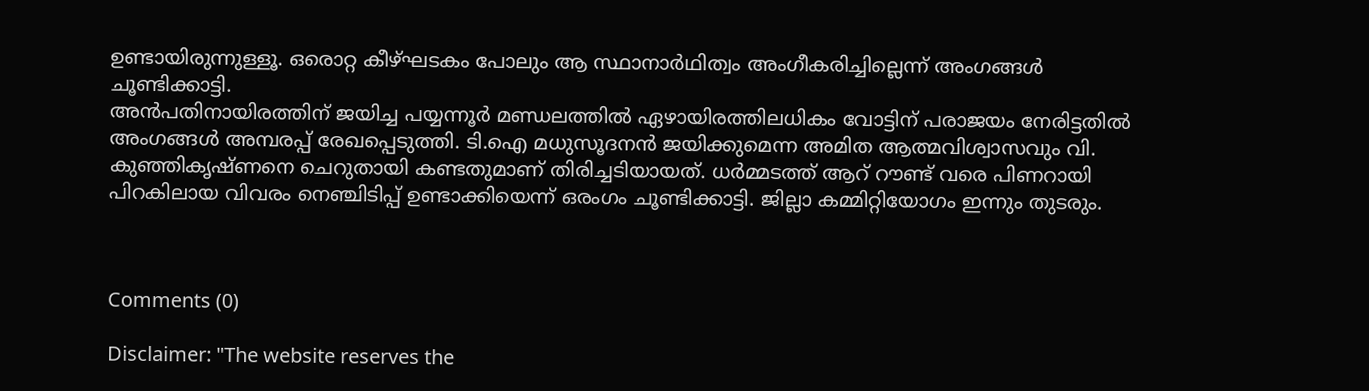ഉണ്ടായിരുന്നുള്ളൂ. ഒരൊറ്റ കീഴ്ഘടകം പോലും ആ സ്ഥാനാർഥിത്വം അംഗീകരിച്ചില്ലെന്ന് അംഗങ്ങൾ ചൂണ്ടിക്കാട്ടി.
അൻപതിനായിരത്തിന് ജയിച്ച പയ്യന്നൂർ മണ്ഡലത്തിൽ ഏഴായിരത്തിലധികം വോട്ടിന് പരാജയം നേരിട്ടതിൽ അംഗങ്ങൾ അമ്പരപ്പ് രേഖപ്പെടുത്തി. ടി.ഐ മധുസൂദനൻ ജയിക്കുമെന്ന അമിത ആത്മവിശ്വാസവും വി. കുഞ്ഞികൃഷ്ണനെ ചെറുതായി കണ്ടതുമാണ് തിരിച്ചടിയായത്. ധർമ്മടത്ത് ആറ് റൗണ്ട് വരെ പിണറായി പിറകിലായ വിവരം നെഞ്ചിടിപ്പ് ഉണ്ടാക്കിയെന്ന് ഒരംഗം ചൂണ്ടിക്കാട്ടി. ജില്ലാ കമ്മിറ്റിയോഗം ഇന്നും തുടരും.



Comments (0)

Disclaimer: "The website reserves the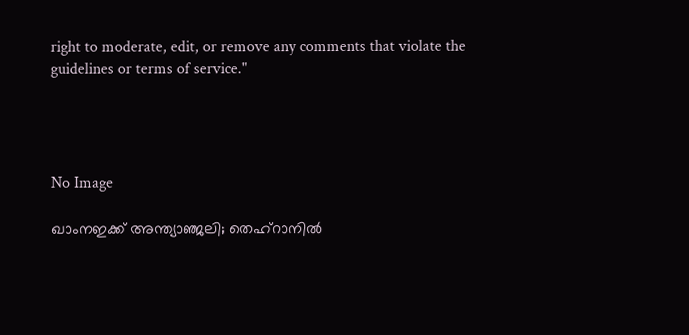right to moderate, edit, or remove any comments that violate the guidelines or terms of service."




No Image

ഖാംനഇക്ക് അന്ത്യാഞ്ജലി; തെഹ്റാനിൽ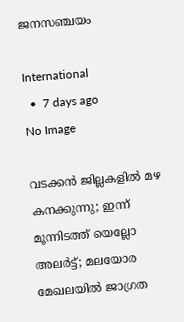ജനസഞ്ചയം

International
  •  7 days ago
No Image

വടക്കന്‍ ജില്ലകളില്‍ മഴ കനക്കുന്നു; ഇന്ന് മൂന്നിടത്ത് യെല്ലോ അലര്‍ട്ട്; മലയോര മേഖലയിൽ ജാഗ്രത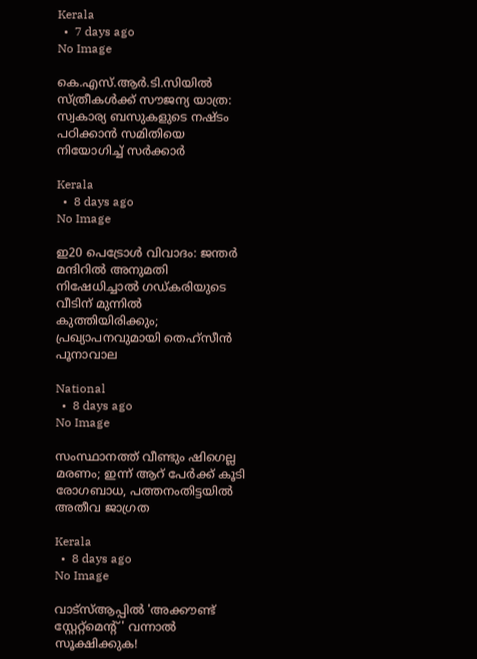Kerala
  •  7 days ago
No Image

കെ.എസ്.ആർ.ടി.സിയിൽ സ്ത്രീകൾക്ക് സൗജന്യ യാത്ര: സ്വകാര്യ ബസുകളുടെ നഷ്ടം പഠിക്കാൻ സമിതിയെ നിയോഗിച്ച് സർക്കാർ

Kerala
  •  8 days ago
No Image

ഇ20 പെട്രോൾ വിവാദം: ജന്തർ മന്ദിറിൽ അനുമതി നിഷേധിച്ചാൽ ഗഡ്കരിയുടെ വീടിന് മുന്നിൽ കുത്തിയിരിക്കും; പ്രഖ്യാപനവുമായി തെഹ്‌സീൻ പൂനാവാല

National
  •  8 days ago
No Image

സംസ്ഥാനത്ത് വീണ്ടും ഷിഗെല്ല മരണം; ഇന്ന് ആറ് പേർക്ക് കൂടി രോഗബാധ, പത്തനംതിട്ടയിൽ അതീവ ജാഗ്രത

Kerala
  •  8 days ago
No Image

വാട്‌സ്‌ആപ്പിൽ 'അക്കൗണ്ട് സ്റ്റേറ്റ്മെന്റ്' വന്നാൽ സൂക്ഷിക്കുക!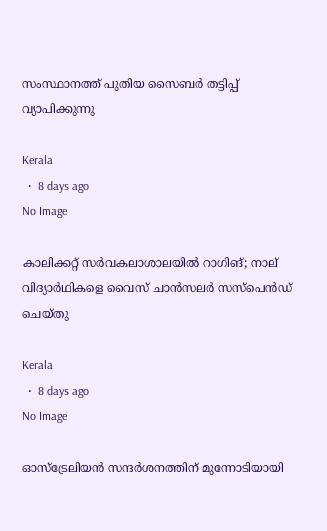സംസ്ഥാനത്ത് പുതിയ സൈബർ തട്ടിപ്പ് വ്യാപിക്കുന്നു

Kerala
  •  8 days ago
No Image

കാലിക്കറ്റ് സർവകലാശാലയിൽ റാഗിങ്; നാല് വിദ്യാർഥികളെ വൈസ് ചാൻസലർ സസ്‌പെൻഡ് ചെയ്തു

Kerala
  •  8 days ago
No Image

ഓസ്‌ട്രേലിയൻ സന്ദർശനത്തിന് മുന്നോടിയായി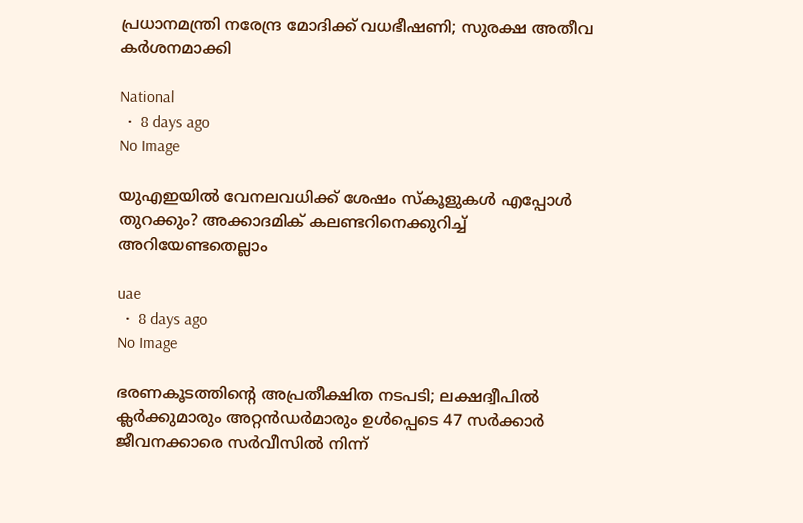പ്രധാനമന്ത്രി നരേന്ദ്ര മോദിക്ക് വധഭീഷണി; സുരക്ഷ അതീവ കർശനമാക്കി

National
  •  8 days ago
No Image

യുഎഇയിൽ വേനലവധിക്ക് ശേഷം സ്കൂളുകൾ എപ്പോൾ തുറക്കും? അക്കാദമിക് കലണ്ടറിനെക്കുറിച്ച് അറിയേണ്ടതെല്ലാം

uae
  •  8 days ago
No Image

ഭരണകൂടത്തിന്റെ അപ്രതീക്ഷിത നടപടി; ലക്ഷദ്വീപിൽ ക്ലർക്കുമാരും അറ്റൻഡർമാരും ഉൾപ്പെടെ 47 സർക്കാർ ജീവനക്കാരെ സർവീസിൽ നിന്ന്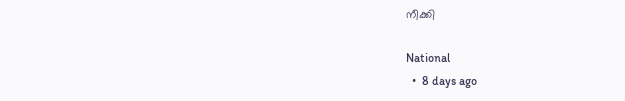നീക്കി

National
  •  8 days ago